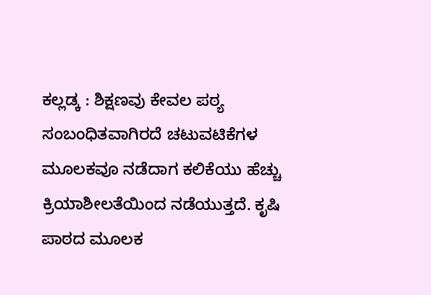ಕಲ್ಲಡ್ಕ : ಶಿಕ್ಷಣವು ಕೇವಲ ಪಠ್ಯ ಸಂಬಂಧಿತವಾಗಿರದೆ ಚಟುವಟಿಕೆಗಳ ಮೂಲಕವೂ ನಡೆದಾಗ ಕಲಿಕೆಯು ಹೆಚ್ಚು ಕ್ರಿಯಾಶೀಲತೆಯಿಂದ ನಡೆಯುತ್ತದೆ. ಕೃಷಿ ಪಾಠದ ಮೂಲಕ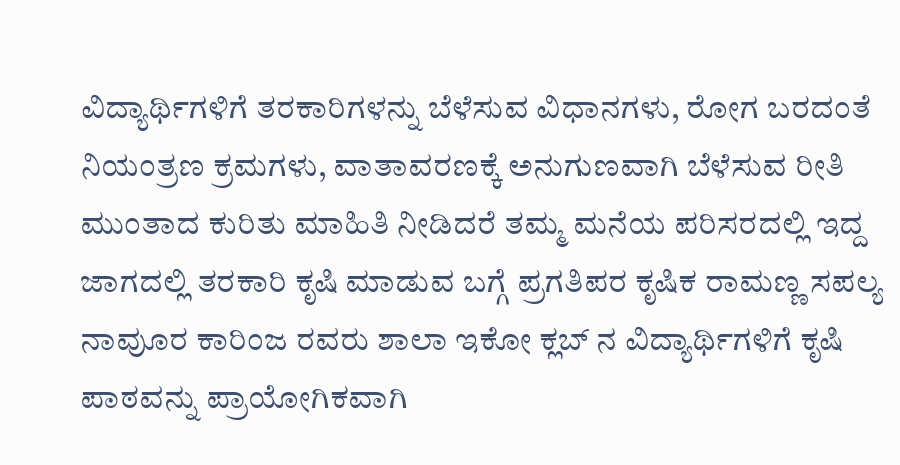ವಿದ್ಯಾರ್ಥಿಗಳಿಗೆ ತರಕಾರಿಗಳನ್ನು ಬೆಳೆಸುವ ವಿಧಾನಗಳು, ರೋಗ ಬರದಂತೆ ನಿಯಂತ್ರಣ ಕ್ರಮಗಳು, ವಾತಾವರಣಕ್ಕೆ ಅನುಗುಣವಾಗಿ ಬೆಳೆಸುವ ರೀತಿ ಮುಂತಾದ ಕುರಿತು ಮಾಹಿತಿ ನೀಡಿದರೆ ತಮ್ಮ ಮನೆಯ ಪರಿಸರದಲ್ಲಿ ಇದ್ದ ಜಾಗದಲ್ಲಿ ತರಕಾರಿ ಕೃಷಿ ಮಾಡುವ ಬಗ್ಗೆ ಪ್ರಗತಿಪರ ಕೃಷಿಕ ರಾಮಣ್ಣ ಸಪಲ್ಯ ನಾವುೂರ ಕಾರಿಂಜ ರವರು ಶಾಲಾ ಇಕೋ ಕ್ಲಬ್ ನ ವಿದ್ಯಾರ್ಥಿಗಳಿಗೆ ಕೃಷಿ ಪಾಠವನ್ನು ಪ್ರಾಯೋಗಿಕವಾಗಿ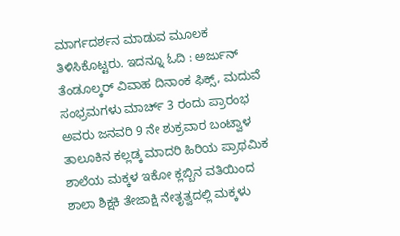ಮಾರ್ಗದರ್ಶನ ಮಾಡುವ ಮೂಲಕ ತಿಳಿಸಿಕೊಟ್ಟರು. ಇದನ್ನೂ ಓದಿ : ಅರ್ಜುನ್ ತೆಂಡೂಲ್ಕರ್ ವಿವಾಹ ದಿನಾಂಕ ಫಿಕ್ಸ್, ಮದುವೆ ಸಂಭ್ರಮಗಳು ಮಾರ್ಚ್ 3 ರಂದು ಪ್ರಾರಂಭ
ಅವರು ಜನವರಿ 9 ನೇ ಶುಕ್ರವಾರ ಬಂಟ್ವಾಳ ತಾಲೂಕಿನ ಕಲ್ಲಡ್ಕ ಮಾದರಿ ಹಿರಿಯ ಪ್ರಾಥಮಿಕ ಶಾಲೆಯ ಮಕ್ಕಳ ಇಕೋ ಕ್ಲಬ್ಬಿನ ವತಿಯಿಂದ ಶಾಲಾ ಶಿಕ್ಷಕಿ ತೇಜಾಕ್ಷಿ ನೇತೃತ್ವದಲ್ಲಿ ಮಕ್ಕಳು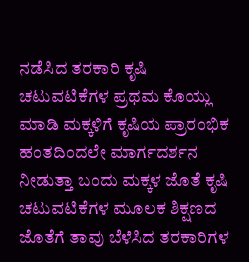ನಡೆಸಿದ ತರಕಾರಿ ಕೃಷಿ ಚಟುವಟಿಕೆಗಳ ಪ್ರಥಮ ಕೊಯ್ಲು ಮಾಡಿ ಮಕ್ಕಳಿಗೆ ಕೃಷಿಯ ಪ್ರಾರಂಭಿಕ ಹಂತದಿಂದಲೇ ಮಾರ್ಗದರ್ಶನ ನೀಡುತ್ತಾ ಬಂದು ಮಕ್ಕಳ ಜೊತೆ ಕೃಷಿ ಚಟುವಟಿಕೆಗಳ ಮೂಲಕ ಶಿಕ್ಷಣದ ಜೊತೆಗೆ ತಾವು ಬೆಳೆಸಿದ ತರಕಾರಿಗಳ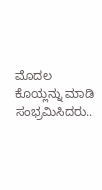ಮೊದಲ ಕೊಯ್ಲನ್ನು ಮಾಡಿ ಸಂಭ್ರಮಿಸಿದರು..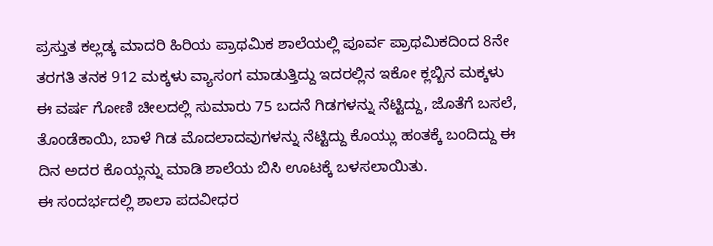ಪ್ರಸ್ತುತ ಕಲ್ಲಡ್ಕ ಮಾದರಿ ಹಿರಿಯ ಪ್ರಾಥಮಿಕ ಶಾಲೆಯಲ್ಲಿ ಪೂರ್ವ ಪ್ರಾಥಮಿಕದಿಂದ 8ನೇ ತರಗತಿ ತನಕ 912 ಮಕ್ಕಳು ವ್ಯಾಸಂಗ ಮಾಡುತ್ತಿದ್ದು ಇದರಲ್ಲಿನ ಇಕೋ ಕ್ಲಬ್ಬಿನ ಮಕ್ಕಳು ಈ ವರ್ಷ ಗೋಣಿ ಚೀಲದಲ್ಲಿ ಸುಮಾರು 75 ಬದನೆ ಗಿಡಗಳನ್ನು ನೆಟ್ಟಿದ್ದು, ಜೊತೆಗೆ ಬಸಲೆ, ತೊಂಡೆಕಾಯಿ, ಬಾಳೆ ಗಿಡ ಮೊದಲಾದವುಗಳನ್ನು ನೆಟ್ಟಿದ್ದು ಕೊಯ್ಲು ಹಂತಕ್ಕೆ ಬಂದಿದ್ದು ಈ ದಿನ ಅದರ ಕೊಯ್ಲನ್ನು ಮಾಡಿ ಶಾಲೆಯ ಬಿಸಿ ಊಟಕ್ಕೆ ಬಳಸಲಾಯಿತು.
ಈ ಸಂದರ್ಭದಲ್ಲಿ ಶಾಲಾ ಪದವೀಧರ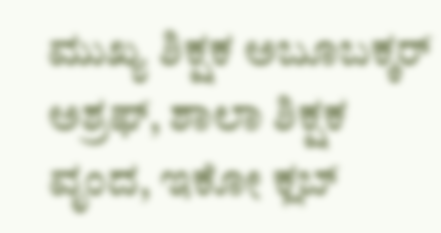ಮುಖ್ಯ ಶಿಕ್ಷಕ ಅಬೂಬಕ್ಕರ್ ಅಶ್ರಫ್, ಶಾಲಾ ಶಿಕ್ಷಕ ವೃಂದ, ಇಕೋ ಕ್ಲಬ್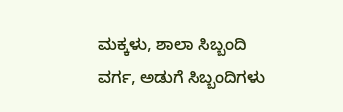ಮಕ್ಕಳು, ಶಾಲಾ ಸಿಬ್ಬಂದಿ ವರ್ಗ, ಅಡುಗೆ ಸಿಬ್ಬಂದಿಗಳು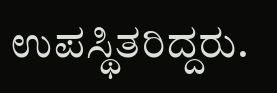ಉಪಸ್ಥಿತರಿದ್ದರು.